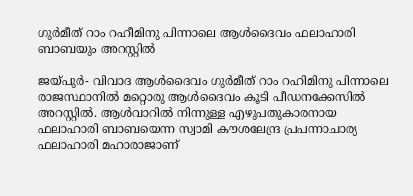ഗുര്‍മീത് റാം റഹീമിനു പിന്നാലെ ആള്‍ദൈവം ഫലാഹാരി ബാബയും അറസ്റ്റില്‍

ജയ്പുര്‍- വിവാദ ആള്‍ദൈവം ഗുര്‍മീത് റാം റഹിമിനു പിന്നാലെ   രാജസ്ഥാനില്‍ മറ്റൊരു ആള്‍ദൈവം കൂടി പീഡനക്കേസില്‍ അറസ്റ്റില്‍. ആള്‍വാറില്‍ നിന്നുള്ള എഴുപതുകാരനായ ഫലാഹാരി ബാബയെന്ന സ്വാമി കൗശലേന്ദ്ര പ്രപന്നാചാര്യ ഫലാഹാരി മഹാരാജാണ്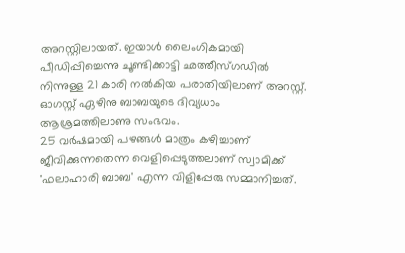അറസ്റ്റിലായത്. ഇയാള്‍ ലൈംഗികമായി പീഡിപ്പിച്ചെന്നു ചൂണ്ടിക്കാട്ടി ഛത്തീസ്ഗഡില്‍ നിന്നുള്ള 21 കാരി നല്‍കിയ പരാതിയിലാണ് അറസ്റ്റ്. ഓഗസ്റ്റ് ഏഴിനു ബാബയുടെ ദിവ്യധാം ആശ്രമത്തിലാണു സംഭവം.
25 വര്‍ഷമായി പഴങ്ങള്‍ മാത്രം കഴിച്ചാണ് ജീവിക്കുന്നതെന്ന വെളിപ്പെടുത്തലാണ് സ്വാമിക്ക് 'ഫലാഹാരി ബാബ' എന്ന വിളിപ്പേരു സമ്മാനിച്ചത്.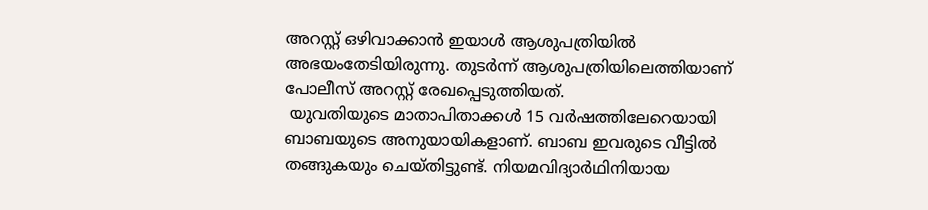അറസ്റ്റ് ഒഴിവാക്കാന്‍ ഇയാള്‍ ആശുപത്രിയില്‍ അഭയംതേടിയിരുന്നു. തുടര്‍ന്ന് ആശുപത്രിയിലെത്തിയാണ് പോലീസ് അറസ്റ്റ് രേഖപ്പെടുത്തിയത്.
 യുവതിയുടെ മാതാപിതാക്കള്‍ 15 വര്‍ഷത്തിലേറെയായി ബാബയുടെ അനുയായികളാണ്. ബാബ ഇവരുടെ വീട്ടില്‍  തങ്ങുകയും ചെയ്തിട്ടുണ്ട്. നിയമവിദ്യാര്‍ഥിനിയായ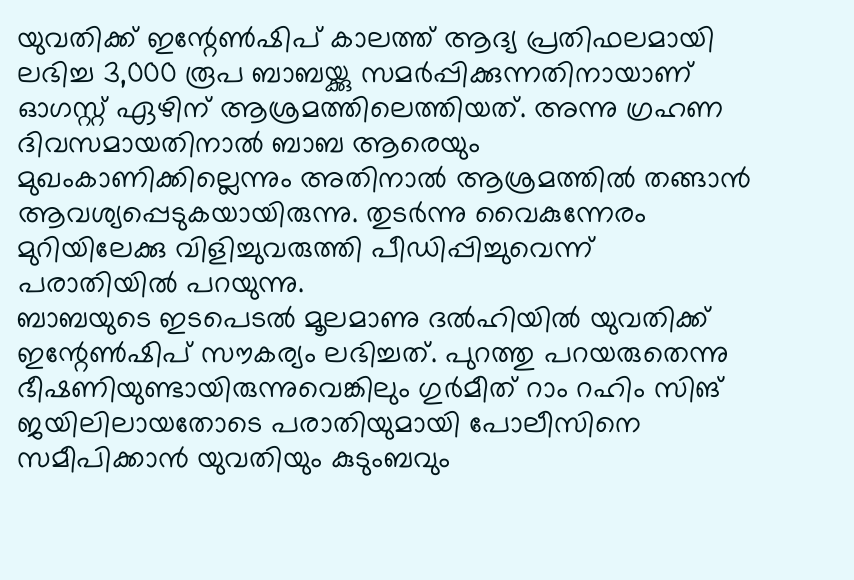യുവതിക്ക് ഇന്റേണ്‍ഷിപ് കാലത്ത് ആദ്യ പ്രതിഫലമായി ലഭിച്ച 3,000 രൂപ ബാബയ്ക്കു സമര്‍പ്പിക്കുന്നതിനായാണ് ഓഗസ്റ്റ് ഏഴിന് ആശ്രമത്തിലെത്തിയത്. അന്നു ഗ്രഹണ ദിവസമായതിനാല്‍ ബാബ ആരെയും മുഖംകാണിക്കില്ലെന്നും അതിനാല്‍ ആശ്രമത്തില്‍ തങ്ങാന്‍ ആവശ്യപ്പെടുകയായിരുന്നു. തുടര്‍ന്നു വൈകുന്നേരം മുറിയിലേക്കു വിളിച്ചുവരുത്തി പീഡിപ്പിച്ചുവെന്ന് പരാതിയില്‍ പറയുന്നു.
ബാബയുടെ ഇടപെടല്‍ മൂലമാണു ദല്‍ഹിയില്‍ യുവതിക്ക് ഇന്റേണ്‍ഷിപ് സൗകര്യം ലഭിച്ചത്. പുറത്തു പറയരുതെന്നു ഭീഷണിയുണ്ടായിരുന്നുവെങ്കിലും ഗുര്‍മീത് റാം റഹിം സിങ് ജയിലിലായതോടെ പരാതിയുമായി പോലീസിനെ സമീപിക്കാന്‍ യുവതിയും കുടുംബവും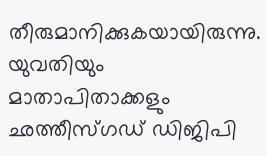തീരുമാനിക്കുകയായിരുന്നു. യുവതിയും മാതാപിതാക്കളും ഛത്തീസ്ഗഡ് ഡിജിപി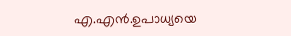എ.എന്‍.ഉപാധ്യയെ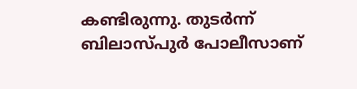കണ്ടിരുന്നു. തുടര്‍ന്ന് ബിലാസ്പുര്‍ പോലീസാണ്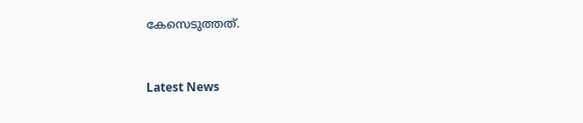കേസെടുത്തത്.


Latest News